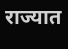राज्यात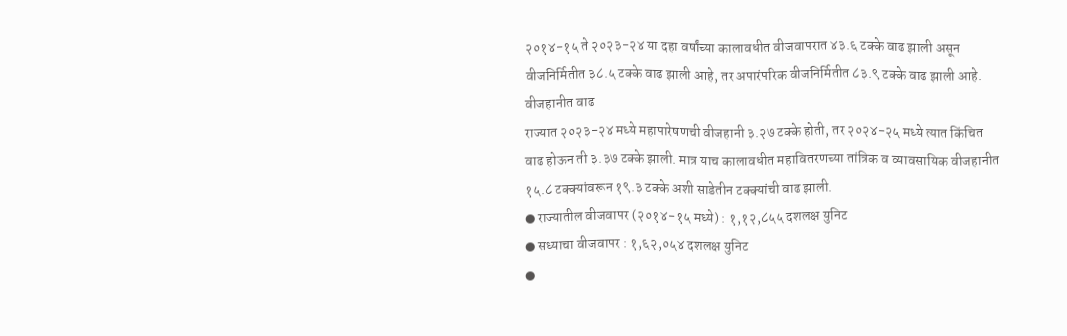२०१४-१५ ते २०२३-२४ या दहा वर्षांच्या कालावधीत वीजवापरात ४३.६ टक्के वाढ झाली असून वीजनिर्मितीत ३८.५ टक्के वाढ झाली आहे, तर अपारंपरिक वीजनिर्मितीत ८३.९ टक्के वाढ झाली आहे.
वीजहानीत वाढ
राज्यात २०२३-२४ मध्ये महापारेषणची वीजहानी ३.२७ टक्के होती, तर २०२४-२५ मध्ये त्यात किंचित वाढ होऊन ती ३.३७ टक्के झाली. मात्र याच कालावधीत महावितरणच्या तांत्रिक व व्यावसायिक वीजहानीत १५.८ टक्क्यांवरून १९.३ टक्के अशी साडेतीन टक्क्यांची वाढ झाली.
● राज्यातील वीजवापर (२०१४-१५ मध्ये) : १,१२,८५५ दशलक्ष युनिट
● सध्याचा वीजवापर : १,६२,०५४ दशलक्ष युनिट
●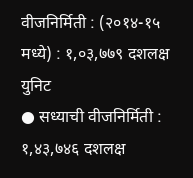वीजनिर्मिती : (२०१४-१५ मध्ये) : १,०३,७७९ दशलक्ष युनिट
● सध्याची वीजनिर्मिती : १,४३,७४६ दशलक्ष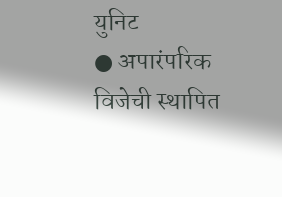युनिट
● अपारंपरिक विजेची स्थापित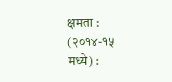क्षमता : (२०१४-१५ मध्ये) :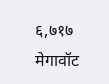६,७१७ मेगावॉट